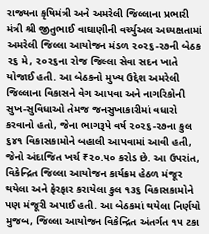રાજ્યના કૃષિમંત્રી અને અમરેલી જિલ્લાના પ્રભારી મંત્રી શ્રી જીતુભાઈ વાઘાણીની વર્ચ્યુઅલ અધ્યક્ષતામાં અમરેલી જિલ્લા આયોજન મંડળ ૨૦૨૬-૨૭ની બેઠક ૨૬ મે, ૨૦૨૬ના રોજ જિલ્લા સેવા સદન ખાતે યોજાઈ હતી. આ બેઠકનો મુખ્ય ઉદ્દેશ અમરેલી જિલ્લાના વિકાસને વેગ આપવા અને નાગરિકોની સુખ-સુવિધાઓ તેમજ જનસુખાકારીમાં વધારો કરવાનો હતો, જેના ભાગરૂપે વર્ષ ૨૦૨૬-૨૭ના કુલ ૬૪૧ વિકાસકામોને બહાલી આપવામાં આવી હતી, જેનો અંદાજિત ખર્ચ ₹૨૦.૫૦ કરોડ છે. આ ઉપરાંત, વિકેન્દ્રિત જિલ્લા આયોજન કાર્યક્રમ હેઠળ મંજૂર થયેલા અને ફેરફાર કરાયેલા કુલ ૧૩૬ વિકાસકામોને પણ મંજૂરી અપાઈ હતી. આ બેઠકમાં થયેલા નિર્ણયો મુજબ, જિલ્લા આયોજન વિકેન્દ્રિત અંતર્ગત ૧૫ ટકા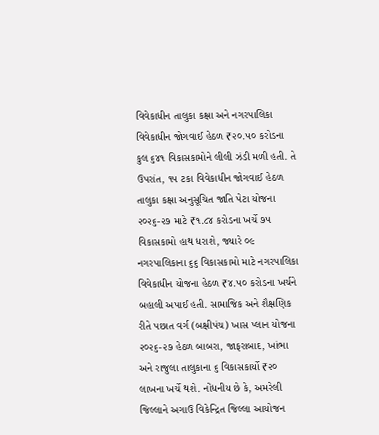વિવેકાધીન તાલુકા કક્ષા અને નગરપાલિકા વિવેકાધીન જોગવાઈ હેઠળ ₹૨૦.૫૦ કરોડના કુલ ૬૪૧ વિકાસકામોને લીલી ઝંડી મળી હતી. તે ઉપરાંત, ૧૫ ટકા વિવેકાધીન જોગવાઈ હેઠળ તાલુકા કક્ષા અનુસૂચિત જાતિ પેટા યોજના ૨૦૨૬-૨૭ માટે ₹૧.૮૪ કરોડના ખર્ચે ૭૫ વિકાસકામો હાથ ધરાશે, જ્યારે ૦૯ નગરપાલિકાના ૬૬ વિકાસકામો માટે નગરપાલિકા વિવેકાધીન યોજના હેઠળ ₹૪.૫૦ કરોડના ખર્ચને બહાલી અપાઈ હતી. સામાજિક અને શૈક્ષણિક રીતે પછાત વર્ગ (બક્ષીપંચ) ખાસ પ્લાન યોજના ૨૦૨૬-૨૭ હેઠળ બાબરા, જાફરાબાદ, ખાંભા અને રાજુલા તાલુકાના ૬ વિકાસકાર્યો ₹૨૦ લાખના ખર્ચે થશે. નોંધનીય છે કે, અમરેલી જિલ્લાને અગાઉ વિકેન્દ્રિત જિલ્લા આયોજન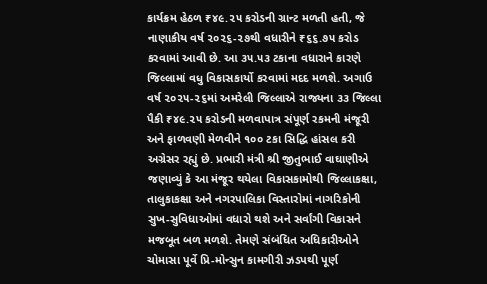કાર્યક્રમ હેઠળ ₹૪૯.૨૫ કરોડની ગ્રાન્ટ મળતી હતી, જે નાણાકીય વર્ષ ૨૦૨૬-૨૭થી વધારીને ₹૬૬.૭૫ કરોડ કરવામાં આવી છે. આ ૩૫.૫૩ ટકાના વધારાને કારણે જિલ્લામાં વધુ વિકાસકાર્યો કરવામાં મદદ મળશે. અગાઉ વર્ષ ૨૦૨૫-૨૬માં અમરેલી જિલ્લાએ રાજ્યના ૩૩ જિલ્લા પૈકી ₹૪૯.૨૫ કરોડની મળવાપાત્ર સંપૂર્ણ રકમની મંજૂરી અને ફાળવણી મેળવીને ૧૦૦ ટકા સિદ્ધિ હાંસલ કરી અગ્રેસર રહ્યું છે. પ્રભારી મંત્રી શ્રી જીતુભાઈ વાઘાણીએ જણાવ્યું કે આ મંજૂર થયેલા વિકાસકામોથી જિલ્લાકક્ષા, તાલુકાકક્ષા અને નગરપાલિકા વિસ્તારોમાં નાગરિકોની સુખ-સુવિધાઓમાં વધારો થશે અને સર્વાંગી વિકાસને મજબૂત બળ મળશે. તેમણે સંબંધિત અધિકારીઓને ચોમાસા પૂર્વે પ્રિ-મોન્સુન કામગીરી ઝડપથી પૂર્ણ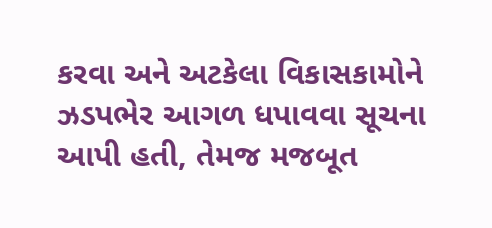કરવા અને અટકેલા વિકાસકામોને ઝડપભેર આગળ ધપાવવા સૂચના આપી હતી, તેમજ મજબૂત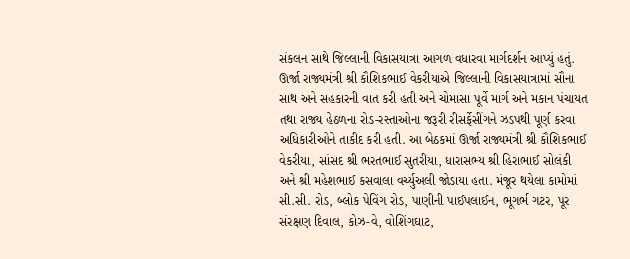સંકલન સાથે જિલ્લાની વિકાસયાત્રા આગળ વધારવા માર્ગદર્શન આપ્યું હતું. ઊર્જા રાજ્યમંત્રી શ્રી કૌશિકભાઈ વેકરીયાએ જિલ્લાની વિકાસયાત્રામાં સૌના સાથ અને સહકારની વાત કરી હતી અને ચોમાસા પૂર્વે માર્ગ અને મકાન પંચાયત તથા રાજ્ય હેઠળના રોડ-રસ્તાઓના જરૂરી રીસર્ફેસીંગને ઝડપથી પૂર્ણ કરવા અધિકારીઓને તાકીદ કરી હતી. આ બેઠકમાં ઊર્જા રાજ્યમંત્રી શ્રી કૌશિકભાઈ વેકરીયા, સાંસદ શ્રી ભરતભાઈ સુતરીયા, ધારાસભ્ય શ્રી હિરાભાઈ સોલંકી અને શ્રી મહેશભાઈ કસવાલા વર્ચ્યુઅલી જોડાયા હતા. મંજૂર થયેલા કામોમાં સી.સી. રોડ, બ્લોક પેવિંગ રોડ, પાણીની પાઈપલાઈન, ભૂગર્ભ ગટર, પૂર સંરક્ષણ દિવાલ, કોઝ-વે, વોશિંગઘાટ,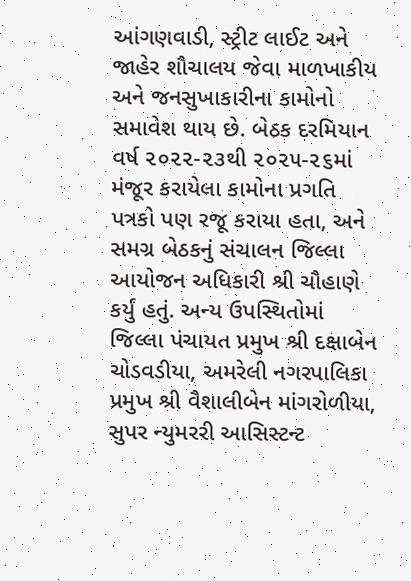આંગણવાડી, સ્ટ્રીટ લાઈટ અને જાહેર શૌચાલય જેવા માળખાકીય અને જનસુખાકારીના કામોનો સમાવેશ થાય છે. બેઠક દરમિયાન વર્ષ ૨૦૨૨-૨૩થી ૨૦૨૫-૨૬માં મંજૂર કરાયેલા કામોના પ્રગતિ પત્રકો પણ રજૂ કરાયા હતા, અને સમગ્ર બેઠકનું સંચાલન જિલ્લા આયોજન અધિકારી શ્રી ચૌહાણે કર્યું હતું. અન્ય ઉપસ્થિતોમાં જિલ્લા પંચાયત પ્રમુખ શ્રી દક્ષાબેન ચોડવડીયા, અમરેલી નગરપાલિકા પ્રમુખ શ્રી વૈશાલીબેન માંગરોળીયા, સુપર ન્યુમરરી આસિસ્ટન્ટ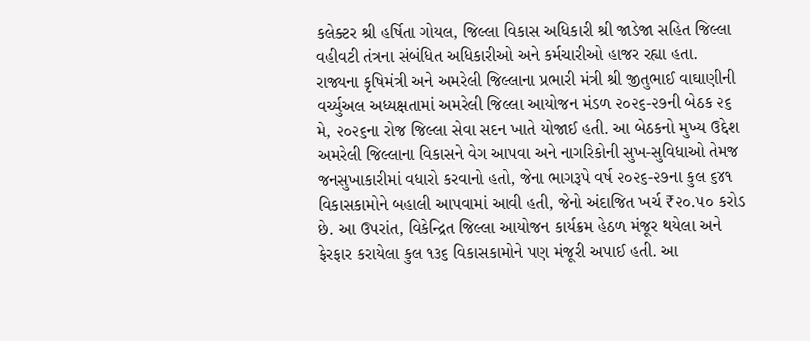કલેક્ટર શ્રી હર્ષિતા ગોયલ, જિલ્લા વિકાસ અધિકારી શ્રી જાડેજા સહિત જિલ્લા વહીવટી તંત્રના સંબંધિત અધિકારીઓ અને કર્મચારીઓ હાજર રહ્યા હતા.
રાજ્યના કૃષિમંત્રી અને અમરેલી જિલ્લાના પ્રભારી મંત્રી શ્રી જીતુભાઈ વાઘાણીની વર્ચ્યુઅલ અધ્યક્ષતામાં અમરેલી જિલ્લા આયોજન મંડળ ૨૦૨૬-૨૭ની બેઠક ૨૬ મે, ૨૦૨૬ના રોજ જિલ્લા સેવા સદન ખાતે યોજાઈ હતી. આ બેઠકનો મુખ્ય ઉદ્દેશ અમરેલી જિલ્લાના વિકાસને વેગ આપવા અને નાગરિકોની સુખ-સુવિધાઓ તેમજ જનસુખાકારીમાં વધારો કરવાનો હતો, જેના ભાગરૂપે વર્ષ ૨૦૨૬-૨૭ના કુલ ૬૪૧ વિકાસકામોને બહાલી આપવામાં આવી હતી, જેનો અંદાજિત ખર્ચ ₹૨૦.૫૦ કરોડ છે. આ ઉપરાંત, વિકેન્દ્રિત જિલ્લા આયોજન કાર્યક્રમ હેઠળ મંજૂર થયેલા અને ફેરફાર કરાયેલા કુલ ૧૩૬ વિકાસકામોને પણ મંજૂરી અપાઈ હતી. આ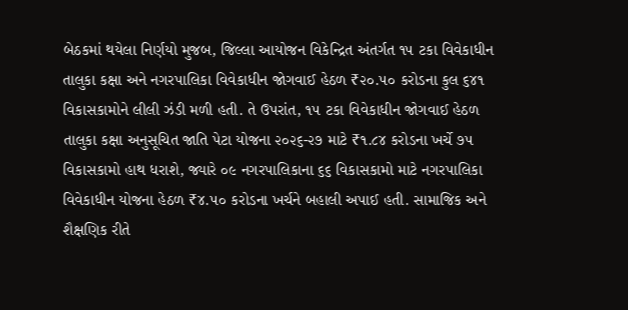બેઠકમાં થયેલા નિર્ણયો મુજબ, જિલ્લા આયોજન વિકેન્દ્રિત અંતર્ગત ૧૫ ટકા વિવેકાધીન તાલુકા કક્ષા અને નગરપાલિકા વિવેકાધીન જોગવાઈ હેઠળ ₹૨૦.૫૦ કરોડના કુલ ૬૪૧ વિકાસકામોને લીલી ઝંડી મળી હતી. તે ઉપરાંત, ૧૫ ટકા વિવેકાધીન જોગવાઈ હેઠળ તાલુકા કક્ષા અનુસૂચિત જાતિ પેટા યોજના ૨૦૨૬-૨૭ માટે ₹૧.૮૪ કરોડના ખર્ચે ૭૫ વિકાસકામો હાથ ધરાશે, જ્યારે ૦૯ નગરપાલિકાના ૬૬ વિકાસકામો માટે નગરપાલિકા વિવેકાધીન યોજના હેઠળ ₹૪.૫૦ કરોડના ખર્ચને બહાલી અપાઈ હતી. સામાજિક અને શૈક્ષણિક રીતે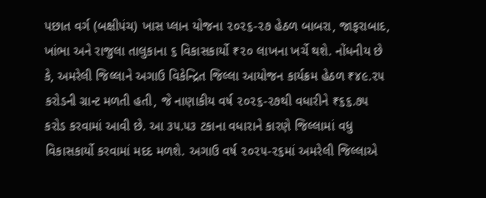પછાત વર્ગ (બક્ષીપંચ) ખાસ પ્લાન યોજના ૨૦૨૬-૨૭ હેઠળ બાબરા, જાફરાબાદ, ખાંભા અને રાજુલા તાલુકાના ૬ વિકાસકાર્યો ₹૨૦ લાખના ખર્ચે થશે. નોંધનીય છે કે, અમરેલી જિલ્લાને અગાઉ વિકેન્દ્રિત જિલ્લા આયોજન કાર્યક્રમ હેઠળ ₹૪૯.૨૫ કરોડની ગ્રાન્ટ મળતી હતી, જે નાણાકીય વર્ષ ૨૦૨૬-૨૭થી વધારીને ₹૬૬.૭૫ કરોડ કરવામાં આવી છે. આ ૩૫.૫૩ ટકાના વધારાને કારણે જિલ્લામાં વધુ વિકાસકાર્યો કરવામાં મદદ મળશે. અગાઉ વર્ષ ૨૦૨૫-૨૬માં અમરેલી જિલ્લાએ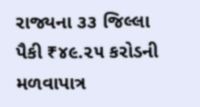રાજ્યના ૩૩ જિલ્લા પૈકી ₹૪૯.૨૫ કરોડની મળવાપાત્ર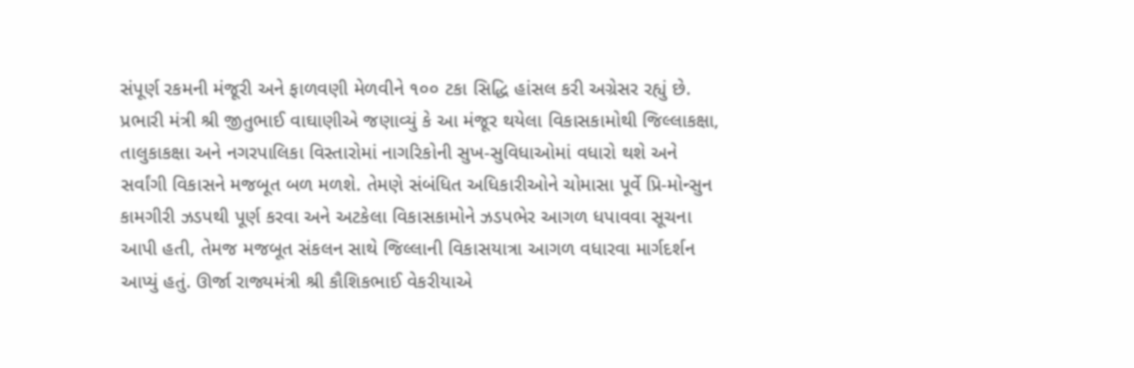સંપૂર્ણ રકમની મંજૂરી અને ફાળવણી મેળવીને ૧૦૦ ટકા સિદ્ધિ હાંસલ કરી અગ્રેસર રહ્યું છે. પ્રભારી મંત્રી શ્રી જીતુભાઈ વાઘાણીએ જણાવ્યું કે આ મંજૂર થયેલા વિકાસકામોથી જિલ્લાકક્ષા, તાલુકાકક્ષા અને નગરપાલિકા વિસ્તારોમાં નાગરિકોની સુખ-સુવિધાઓમાં વધારો થશે અને સર્વાંગી વિકાસને મજબૂત બળ મળશે. તેમણે સંબંધિત અધિકારીઓને ચોમાસા પૂર્વે પ્રિ-મોન્સુન કામગીરી ઝડપથી પૂર્ણ કરવા અને અટકેલા વિકાસકામોને ઝડપભેર આગળ ધપાવવા સૂચના આપી હતી, તેમજ મજબૂત સંકલન સાથે જિલ્લાની વિકાસયાત્રા આગળ વધારવા માર્ગદર્શન આપ્યું હતું. ઊર્જા રાજ્યમંત્રી શ્રી કૌશિકભાઈ વેકરીયાએ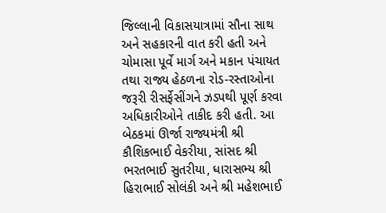જિલ્લાની વિકાસયાત્રામાં સૌના સાથ અને સહકારની વાત કરી હતી અને ચોમાસા પૂર્વે માર્ગ અને મકાન પંચાયત તથા રાજ્ય હેઠળના રોડ-રસ્તાઓના જરૂરી રીસર્ફેસીંગને ઝડપથી પૂર્ણ કરવા અધિકારીઓને તાકીદ કરી હતી. આ બેઠકમાં ઊર્જા રાજ્યમંત્રી શ્રી કૌશિકભાઈ વેકરીયા, સાંસદ શ્રી ભરતભાઈ સુતરીયા, ધારાસભ્ય શ્રી હિરાભાઈ સોલંકી અને શ્રી મહેશભાઈ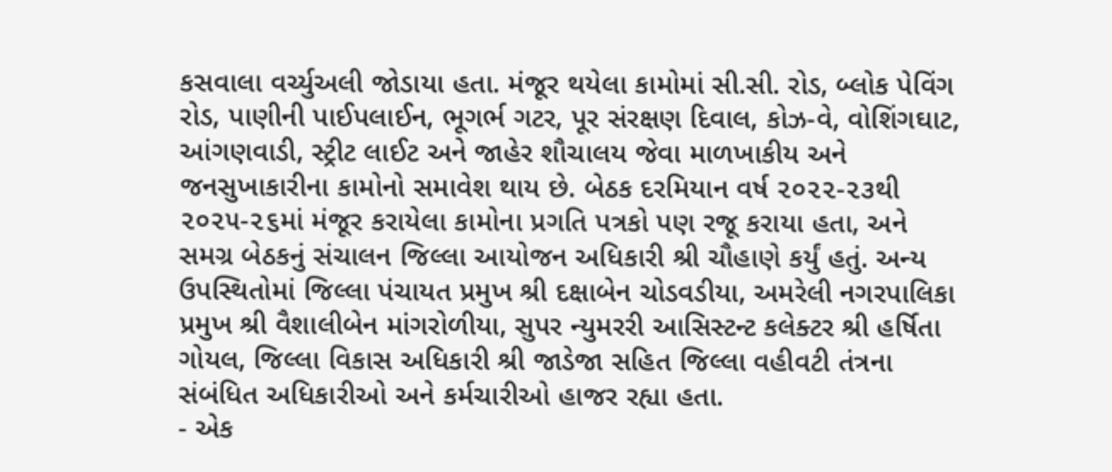કસવાલા વર્ચ્યુઅલી જોડાયા હતા. મંજૂર થયેલા કામોમાં સી.સી. રોડ, બ્લોક પેવિંગ રોડ, પાણીની પાઈપલાઈન, ભૂગર્ભ ગટર, પૂર સંરક્ષણ દિવાલ, કોઝ-વે, વોશિંગઘાટ, આંગણવાડી, સ્ટ્રીટ લાઈટ અને જાહેર શૌચાલય જેવા માળખાકીય અને જનસુખાકારીના કામોનો સમાવેશ થાય છે. બેઠક દરમિયાન વર્ષ ૨૦૨૨-૨૩થી ૨૦૨૫-૨૬માં મંજૂર કરાયેલા કામોના પ્રગતિ પત્રકો પણ રજૂ કરાયા હતા, અને સમગ્ર બેઠકનું સંચાલન જિલ્લા આયોજન અધિકારી શ્રી ચૌહાણે કર્યું હતું. અન્ય ઉપસ્થિતોમાં જિલ્લા પંચાયત પ્રમુખ શ્રી દક્ષાબેન ચોડવડીયા, અમરેલી નગરપાલિકા પ્રમુખ શ્રી વૈશાલીબેન માંગરોળીયા, સુપર ન્યુમરરી આસિસ્ટન્ટ કલેક્ટર શ્રી હર્ષિતા ગોયલ, જિલ્લા વિકાસ અધિકારી શ્રી જાડેજા સહિત જિલ્લા વહીવટી તંત્રના સંબંધિત અધિકારીઓ અને કર્મચારીઓ હાજર રહ્યા હતા.
- એક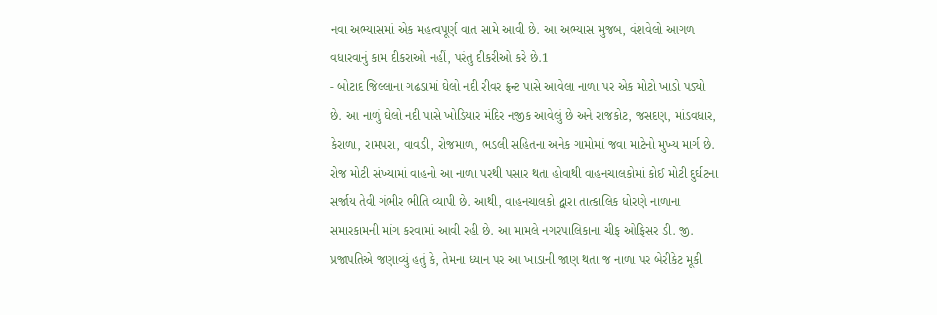નવા અભ્યાસમાં એક મહત્વપૂર્ણ વાત સામે આવી છે. આ અભ્યાસ મુજબ, વંશવેલો આગળ વધારવાનું કામ દીકરાઓ નહીં, પરંતુ દીકરીઓ કરે છે.1
- બોટાદ જિલ્લાના ગઢડામાં ઘેલો નદી રીવર ફ્રન્ટ પાસે આવેલા નાળા પર એક મોટો ખાડો પડ્યો છે. આ નાળું ઘેલો નદી પાસે ખોડિયાર મંદિર નજીક આવેલું છે અને રાજકોટ, જસદણ, માંડવધાર, કેરાળા, રામપરા, વાવડી, રોજમાળ, ભડલી સહિતના અનેક ગામોમાં જવા માટેનો મુખ્ય માર્ગ છે. રોજ મોટી સંખ્યામાં વાહનો આ નાળા પરથી પસાર થતા હોવાથી વાહનચાલકોમાં કોઈ મોટી દુર્ઘટના સર્જાય તેવી ગંભીર ભીતિ વ્યાપી છે. આથી, વાહનચાલકો દ્વારા તાત્કાલિક ધોરણે નાળાના સમારકામની માંગ કરવામાં આવી રહી છે. આ મામલે નગરપાલિકાના ચીફ ઓફિસર ડી. જી. પ્રજાપતિએ જણાવ્યું હતું કે, તેમના ધ્યાન પર આ ખાડાની જાણ થતા જ નાળા પર બેરીકેટ મૂકી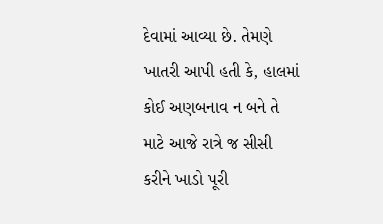દેવામાં આવ્યા છે. તેમણે ખાતરી આપી હતી કે, હાલમાં કોઈ અણબનાવ ન બને તે માટે આજે રાત્રે જ સીસી કરીને ખાડો પૂરી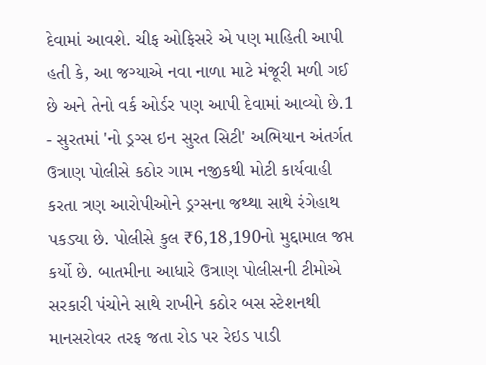દેવામાં આવશે. ચીફ ઓફિસરે એ પણ માહિતી આપી હતી કે, આ જગ્યાએ નવા નાળા માટે મંજૂરી મળી ગઈ છે અને તેનો વર્ક ઓર્ડર પણ આપી દેવામાં આવ્યો છે.1
- સુરતમાં 'નો ડ્રગ્સ ઇન સુરત સિટી' અભિયાન અંતર્ગત ઉત્રાણ પોલીસે કઠોર ગામ નજીકથી મોટી કાર્યવાહી કરતા ત્રણ આરોપીઓને ડ્રગ્સના જથ્થા સાથે રંગેહાથ પકડ્યા છે. પોલીસે કુલ ₹6,18,190નો મુદ્દામાલ જપ્ત કર્યો છે. બાતમીના આધારે ઉત્રાણ પોલીસની ટીમોએ સરકારી પંચોને સાથે રાખીને કઠોર બસ સ્ટેશનથી માનસરોવર તરફ જતા રોડ પર રેઇડ પાડી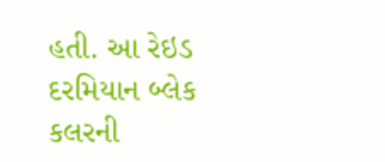હતી. આ રેઇડ દરમિયાન બ્લેક કલરની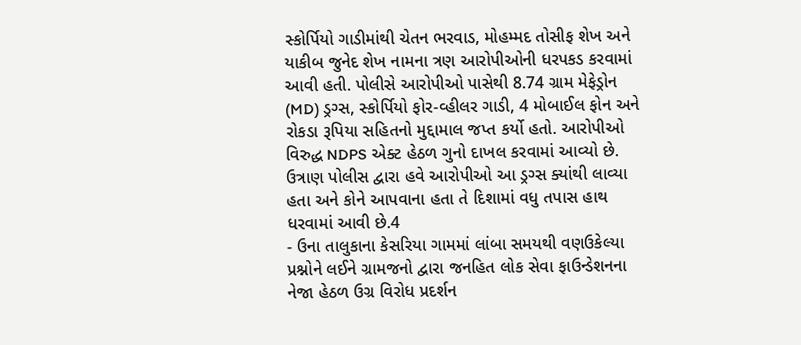સ્કોર્પિયો ગાડીમાંથી ચેતન ભરવાડ, મોહમ્મદ તોસીફ શેખ અને યાકીબ જુનેદ શેખ નામના ત્રણ આરોપીઓની ધરપકડ કરવામાં આવી હતી. પોલીસે આરોપીઓ પાસેથી 8.74 ગ્રામ મેફેડ્રોન (MD) ડ્રગ્સ, સ્કોર્પિયો ફોર-વ્હીલર ગાડી, 4 મોબાઈલ ફોન અને રોકડા રૂપિયા સહિતનો મુદ્દામાલ જપ્ત કર્યો હતો. આરોપીઓ વિરુદ્ધ NDPS એક્ટ હેઠળ ગુનો દાખલ કરવામાં આવ્યો છે. ઉત્રાણ પોલીસ દ્વારા હવે આરોપીઓ આ ડ્રગ્સ ક્યાંથી લાવ્યા હતા અને કોને આપવાના હતા તે દિશામાં વધુ તપાસ હાથ ધરવામાં આવી છે.4
- ઉના તાલુકાના કેસરિયા ગામમાં લાંબા સમયથી વણઉકેલ્યા પ્રશ્નોને લઈને ગ્રામજનો દ્વારા જનહિત લોક સેવા ફાઉન્ડેશનના નેજા હેઠળ ઉગ્ર વિરોધ પ્રદર્શન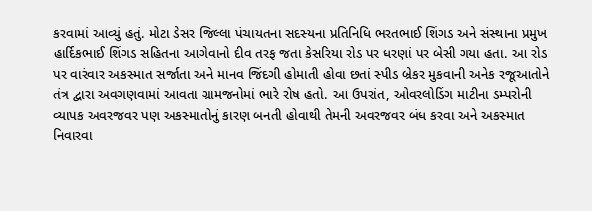કરવામાં આવ્યું હતું. મોટા ડેસર જિલ્લા પંચાયતના સદસ્યના પ્રતિનિધિ ભરતભાઈ શિંગડ અને સંસ્થાના પ્રમુખ હાર્દિકભાઈ શિંગડ સહિતના આગેવાનો દીવ તરફ જતા કેસરિયા રોડ પર ધરણાં પર બેસી ગયા હતા. આ રોડ પર વારંવાર અકસ્માત સર્જાતા અને માનવ જિંદગી હોમાતી હોવા છતાં સ્પીડ બ્રેકર મુકવાની અનેક રજૂઆતોને તંત્ર દ્વારા અવગણવામાં આવતા ગ્રામજનોમાં ભારે રોષ હતો. આ ઉપરાંત, ઓવરલોડિંગ માટીના ડમ્પરોની વ્યાપક અવરજવર પણ અકસ્માતોનું કારણ બનતી હોવાથી તેમની અવરજવર બંધ કરવા અને અકસ્માત નિવારવા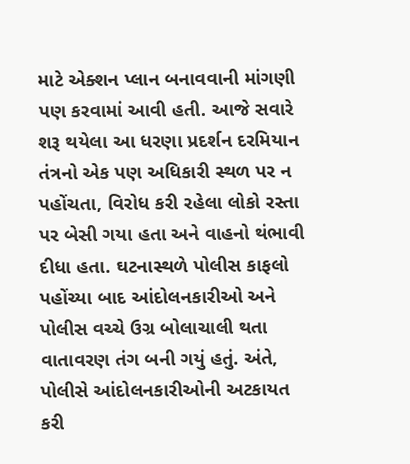માટે એક્શન પ્લાન બનાવવાની માંગણી પણ કરવામાં આવી હતી. આજે સવારે શરૂ થયેલા આ ધરણા પ્રદર્શન દરમિયાન તંત્રનો એક પણ અધિકારી સ્થળ પર ન પહોંચતા, વિરોધ કરી રહેલા લોકો રસ્તા પર બેસી ગયા હતા અને વાહનો થંભાવી દીધા હતા. ઘટનાસ્થળે પોલીસ કાફલો પહોંચ્યા બાદ આંદોલનકારીઓ અને પોલીસ વચ્ચે ઉગ્ર બોલાચાલી થતા વાતાવરણ તંગ બની ગયું હતું. અંતે, પોલીસે આંદોલનકારીઓની અટકાયત કરી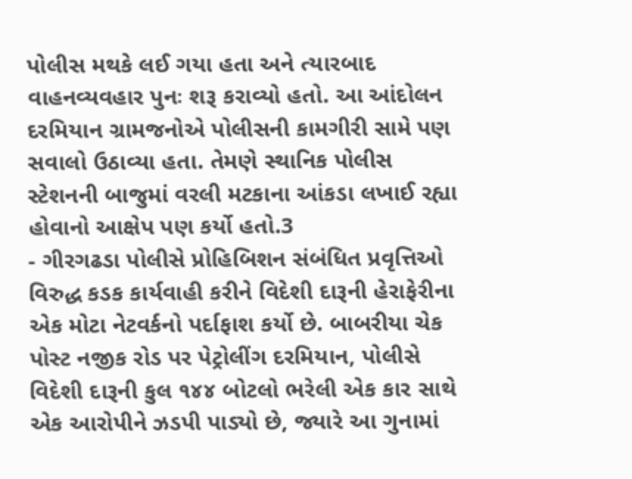પોલીસ મથકે લઈ ગયા હતા અને ત્યારબાદ વાહનવ્યવહાર પુનઃ શરૂ કરાવ્યો હતો. આ આંદોલન દરમિયાન ગ્રામજનોએ પોલીસની કામગીરી સામે પણ સવાલો ઉઠાવ્યા હતા. તેમણે સ્થાનિક પોલીસ સ્ટેશનની બાજુમાં વરલી મટકાના આંકડા લખાઈ રહ્યા હોવાનો આક્ષેપ પણ કર્યો હતો.3
- ગીરગઢડા પોલીસે પ્રોહિબિશન સંબંધિત પ્રવૃત્તિઓ વિરુદ્ધ કડક કાર્યવાહી કરીને વિદેશી દારૂની હેરાફેરીના એક મોટા નેટવર્કનો પર્દાફાશ કર્યો છે. બાબરીયા ચેક પોસ્ટ નજીક રોડ પર પેટ્રોલીંગ દરમિયાન, પોલીસે વિદેશી દારૂની કુલ ૧૪૪ બોટલો ભરેલી એક કાર સાથે એક આરોપીને ઝડપી પાડ્યો છે, જ્યારે આ ગુનામાં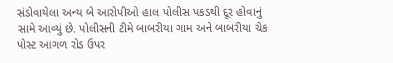સંડોવાયેલા અન્ય બે આરોપીઓ હાલ પોલીસ પકડથી દૂર હોવાનું સામે આવ્યું છે. પોલીસની ટીમે બાબરીયા ગામ અને બાબરીયા ચેક પોસ્ટ આગળ રોડ ઉપર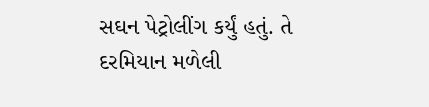સઘન પેટ્રોલીંગ કર્યું હતું. તે દરમિયાન મળેલી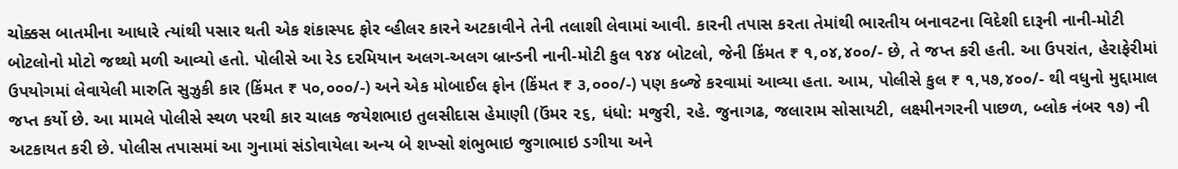ચોક્કસ બાતમીના આધારે ત્યાંથી પસાર થતી એક શંકાસ્પદ ફોર વ્હીલર કારને અટકાવીને તેની તલાશી લેવામાં આવી. કારની તપાસ કરતા તેમાંથી ભારતીય બનાવટના વિદેશી દારૂની નાની-મોટી બોટલોનો મોટો જથ્થો મળી આવ્યો હતો. પોલીસે આ રેડ દરમિયાન અલગ-અલગ બ્રાન્ડની નાની-મોટી કુલ ૧૪૪ બોટલો, જેની કિંમત ₹ ૧,૦૪,૪૦૦/- છે, તે જપ્ત કરી હતી. આ ઉપરાંત, હેરાફેરીમાં ઉપયોગમાં લેવાયેલી મારુતિ સુઝુકી કાર (કિંમત ₹ ૫૦,૦૦૦/-) અને એક મોબાઈલ ફોન (કિંમત ₹ ૩,૦૦૦/-) પણ કબ્જે કરવામાં આવ્યા હતા. આમ, પોલીસે કુલ ₹ ૧,૫૭,૪૦૦/- થી વધુનો મુદ્દામાલ જપ્ત કર્યો છે. આ મામલે પોલીસે સ્થળ પરથી કાર ચાલક જયેશભાઇ તુલસીદાસ હેમાણી (ઉંમર ૨૬, ધંધો: મજુરી, રહે. જુનાગઢ, જલારામ સોસાયટી, લક્ષ્મીનગરની પાછળ, બ્લોક નંબર ૧૭) ની અટકાયત કરી છે. પોલીસ તપાસમાં આ ગુનામાં સંડોવાયેલા અન્ય બે શખ્સો શંભુભાઇ જુગાભાઇ ડગીયા અને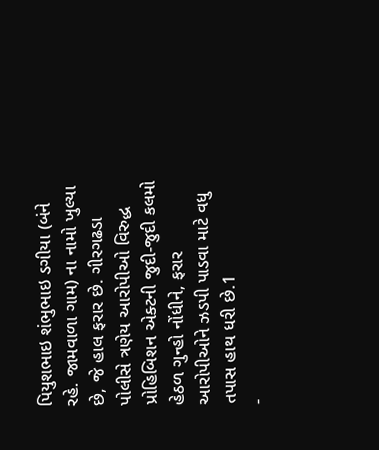પિયુશભાઇ શંભુભાઇ ડગીયા (બંને રહે. જામવાળા ગામ) ના નામો ખુલ્યા છે, જે હાલ ફરાર છે. ગીરગઢડા પોલીસે ત્રણેય આરોપીઓ વિરુદ્ધ પ્રોહિબિશન એક્ટની જુદી-જુદી કલમો હેઠળ ગુન્હો નોંધીને, ફરાર આરોપીઓને ઝડપી પાડવા માટે વધુ તપાસ હાથ ધરી છે.1
-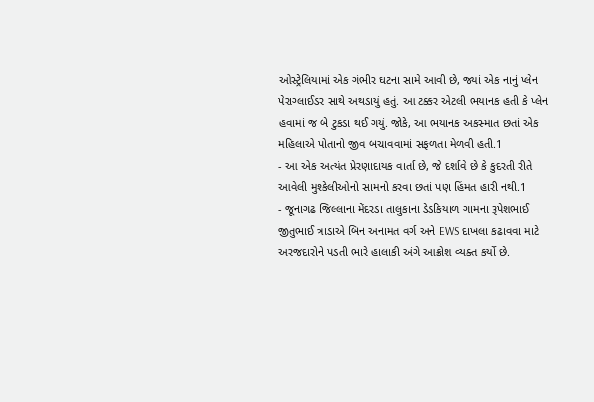ઓસ્ટ્રેલિયામાં એક ગંભીર ઘટના સામે આવી છે, જ્યાં એક નાનું પ્લેન પેરાગ્લાઈડર સાથે અથડાયું હતું. આ ટક્કર એટલી ભયાનક હતી કે પ્લેન હવામાં જ બે ટુકડા થઈ ગયું. જોકે, આ ભયાનક અકસ્માત છતાં એક મહિલાએ પોતાનો જીવ બચાવવામાં સફળતા મેળવી હતી.1
- આ એક અત્યંત પ્રેરણાદાયક વાર્તા છે, જે દર્શાવે છે કે કુદરતી રીતે આવેલી મુશ્કેલીઓનો સામનો કરવા છતાં પણ હિંમત હારી નથી.1
- જૂનાગઢ જિલ્લાના મેંદરડા તાલુકાના ડેડકિયાળ ગામના રૂપેશભાઈ જીતુભાઈ ત્રાડાએ બિન અનામત વર્ગ અને EWS દાખલા કઢાવવા માટે અરજદારોને પડતી ભારે હાલાકી અંગે આક્રોશ વ્યક્ત કર્યો છે.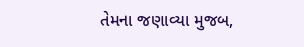તેમના જણાવ્યા મુજબ,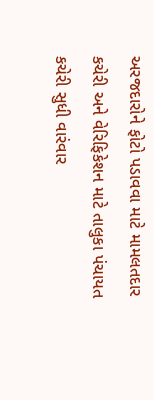અરજદારોને ફોટો પડાવવા માટે મામલતદાર કચેરી અને વેરિફિકેશન માટે તાલુકા પંચાયત કચેરી સુધી વારંવાર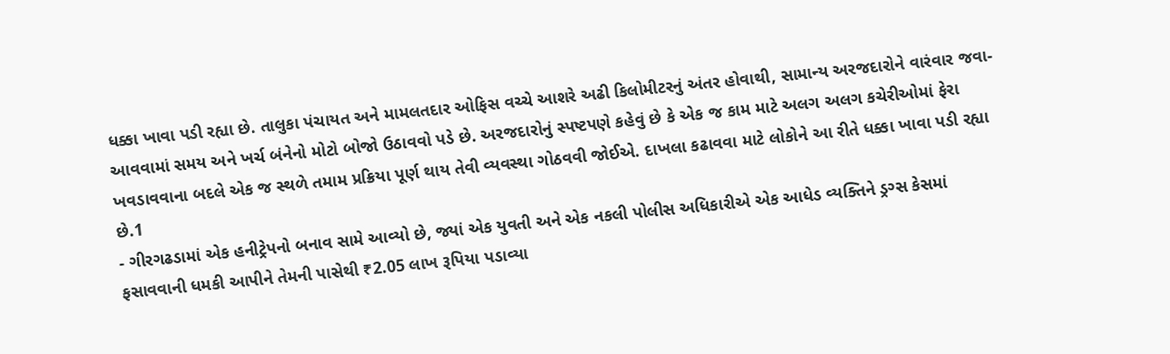ધક્કા ખાવા પડી રહ્યા છે. તાલુકા પંચાયત અને મામલતદાર ઓફિસ વચ્ચે આશરે અઢી કિલોમીટરનું અંતર હોવાથી, સામાન્ય અરજદારોને વારંવાર જવા-આવવામાં સમય અને ખર્ચ બંનેનો મોટો બોજો ઉઠાવવો પડે છે. અરજદારોનું સ્પષ્ટપણે કહેવું છે કે એક જ કામ માટે અલગ અલગ કચેરીઓમાં ફેરા ખવડાવવાના બદલે એક જ સ્થળે તમામ પ્રક્રિયા પૂર્ણ થાય તેવી વ્યવસ્થા ગોઠવવી જોઈએ. દાખલા કઢાવવા માટે લોકોને આ રીતે ધક્કા ખાવા પડી રહ્યા છે.1
- ગીરગઢડામાં એક હનીટ્રેપનો બનાવ સામે આવ્યો છે, જ્યાં એક યુવતી અને એક નકલી પોલીસ અધિકારીએ એક આધેડ વ્યક્તિને ડ્રગ્સ કેસમાં ફસાવવાની ધમકી આપીને તેમની પાસેથી ₹2.05 લાખ રૂપિયા પડાવ્યા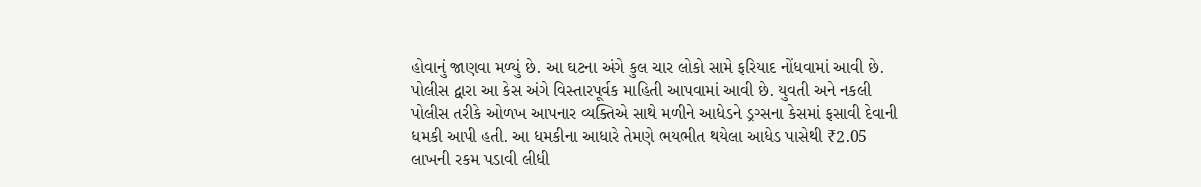હોવાનું જાણવા મળ્યું છે. આ ઘટના અંગે કુલ ચાર લોકો સામે ફરિયાદ નોંધવામાં આવી છે. પોલીસ દ્વારા આ કેસ અંગે વિસ્તારપૂર્વક માહિતી આપવામાં આવી છે. યુવતી અને નકલી પોલીસ તરીકે ઓળખ આપનાર વ્યક્તિએ સાથે મળીને આધેડને ડ્રગ્સના કેસમાં ફસાવી દેવાની ધમકી આપી હતી. આ ધમકીના આધારે તેમણે ભયભીત થયેલા આધેડ પાસેથી ₹2.05 લાખની રકમ પડાવી લીધી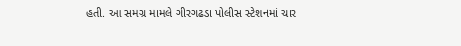હતી. આ સમગ્ર મામલે ગીરગઢડા પોલીસ સ્ટેશનમાં ચાર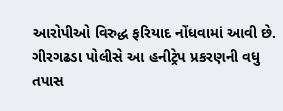આરોપીઓ વિરુદ્ધ ફરિયાદ નોંધવામાં આવી છે. ગીરગઢડા પોલીસે આ હનીટ્રેપ પ્રકરણની વધુ તપાસ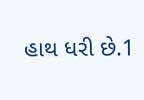હાથ ધરી છે.1